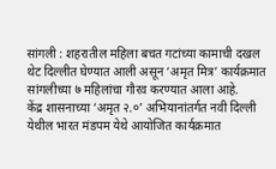सांगली : शहरातील महिला बचत गटांच्या कामाची दखल थेट दिल्लीत घेण्यात आली असून ‘अमृत मित्र’ कार्यक्रमात सांगलीच्या ७ महिलांचा गौरव करण्यात आला आहे.
केंद्र शासनाच्या ‘अमृत २.०’ अभियानांतर्गत नवी दिल्ली येथील भारत मंडपम येथे आयोजित कार्यक्रमात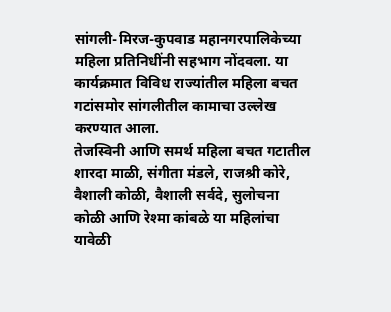सांगली-मिरज-कुपवाड महानगरपालिकेच्या महिला प्रतिनिधींनी सहभाग नोंदवला. या कार्यक्रमात विविध राज्यांतील महिला बचत गटांसमोर सांगलीतील कामाचा उल्लेख करण्यात आला.
तेजस्विनी आणि समर्थ महिला बचत गटातील शारदा माळी, संगीता मंडले, राजश्री कोरे, वैशाली कोळी, वैशाली सर्वदे, सुलोचना कोळी आणि रेश्मा कांबळे या महिलांचा यावेळी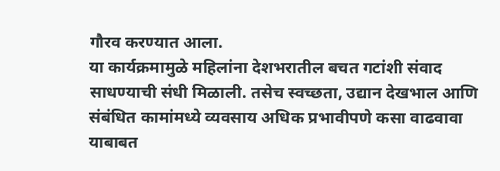गौरव करण्यात आला.
या कार्यक्रमामुळे महिलांना देशभरातील बचत गटांशी संवाद साधण्याची संधी मिळाली. तसेच स्वच्छता, उद्यान देखभाल आणि संबंधित कामांमध्ये व्यवसाय अधिक प्रभावीपणे कसा वाढवावा याबाबत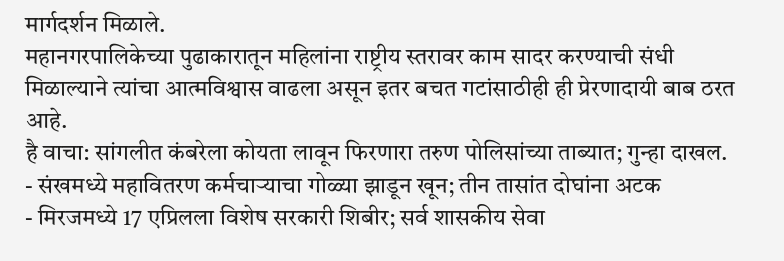मार्गदर्शन मिळाले.
महानगरपालिकेच्या पुढाकारातून महिलांना राष्ट्रीय स्तरावर काम सादर करण्याची संधी मिळाल्याने त्यांचा आत्मविश्वास वाढला असून इतर बचत गटांसाठीही ही प्रेरणादायी बाब ठरत आहे.
है वाचा: सांगलीत कंबरेला कोयता लावून फिरणारा तरुण पोलिसांच्या ताब्यात; गुन्हा दाखल.
- संखमध्ये महावितरण कर्मचाऱ्याचा गोळ्या झाडून खून; तीन तासांत दोघांना अटक
- मिरजमध्ये 17 एप्रिलला विशेष सरकारी शिबीर; सर्व शासकीय सेवा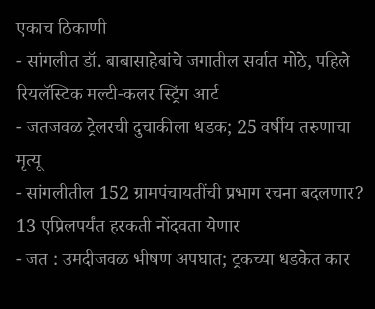एकाच ठिकाणी
- सांगलीत डॉ. बाबासाहेबांचे जगातील सर्वात मोठे, पहिले रियलॅस्टिक मल्टी-कलर स्ट्रिंग आर्ट
- जतजवळ ट्रेलरची दुचाकीला धडक; 25 वर्षीय तरुणाचा मृत्यू
- सांगलीतील 152 ग्रामपंचायतींची प्रभाग रचना बदलणार? 13 एप्रिलपर्यंत हरकती नोंदवता येणार
- जत : उमदीजवळ भीषण अपघात; ट्रकच्या धडकेत कार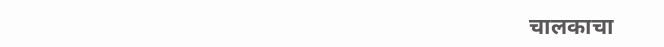चालकाचा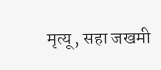मृत्यू, सहा जखमी